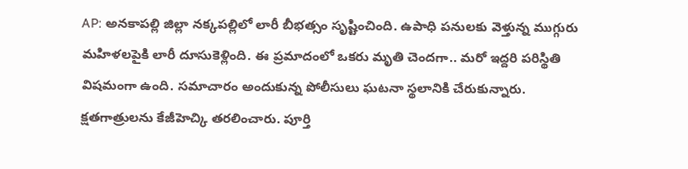AP: అనకాపల్లి జిల్లా నక్కపల్లిలో లారీ బీభత్సం సృష్టించింది. ఉపాధి పనులకు వెళ్తున్న ముగ్గురు మహిళలపైకి లారీ దూసుకెళ్లింది. ఈ ప్రమాదంలో ఒకరు మృతి చెందగా.. మరో ఇద్దరి పరిస్థితి విషమంగా ఉంది. సమాచారం అందుకున్న పోలీసులు ఘటనా స్థలానికి చేరుకున్నారు. క్షతగాత్రులను కేజీహెచ్కి తరలించారు. పూర్తి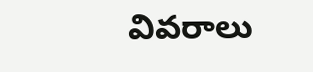వివరాలు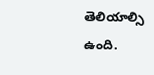తెలియాల్సి ఉంది.